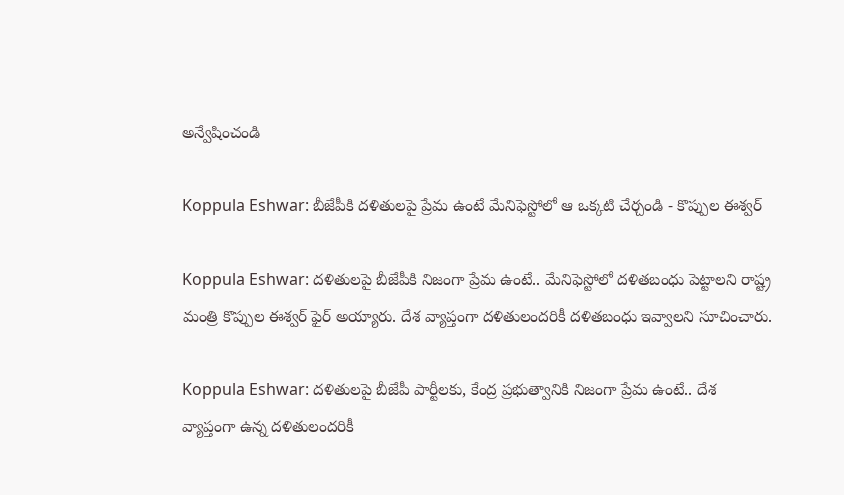అన్వేషించండి

Koppula Eshwar: బీజేపీకి దళితులపై ప్రేమ ఉంటే మేనిఫెస్టోలో ఆ ఒక్కటి చేర్చండి - కొప్పుల ఈశ్వర్

Koppula Eshwar: దళితులపై బీజేపీకి నిజంగా ప్రేమ ఉంటే.. మేనిఫెస్టోలో దళితబంధు పెట్టాలని రాష్ట్ర మంత్రి కొప్పుల ఈశ్వర్ ఫైర్ అయ్యారు. దేశ వ్యాప్తంగా దళితులందరికీ దళితబంధు ఇవ్వాలని సూచించారు.

Koppula Eshwar: దళితులపై బీజేపీ పార్టీలకు, కేంద్ర ప్రభుత్వానికి నిజంగా ప్రేమ ఉంటే.. దేశ వ్యాప్తంగా ఉన్న దళితులందరికీ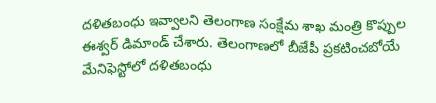దళితబంధు ఇవ్వాలని తెలంగాణ సంక్షేమ శాఖ మంత్రి కొప్పుల ఈశ్వర్ డిమాండ్ చేశారు. తెలంగాణలో బీజేపీ ప్రకటించబోయే మేనిఫెస్టోలో దళితబంధు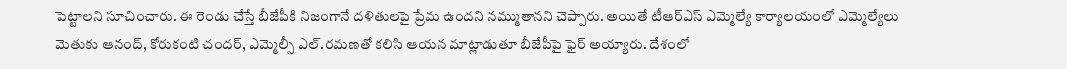పెట్టాలని సూచించారు. ఈ రెండు చేస్తే బీజేపీకి నిజంగానే దళితులపై ప్రేమ ఉందని నమ్ముతానని చెప్పారు. అయితే టీఆర్ఎస్ ఎమ్మెల్యే కార్యాలయంలో ఎమ్మెల్యేలు మెతుకు ఆనంద్, కోరుకంటి చందర్, ఎమ్మెల్సీ ఎల్.రమణతో కలిసి ఆయన మాట్లాడుతూ బీజేపీపై ఫైర్ అయ్యారు. దేశంలో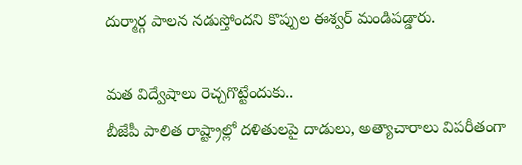దుర్మార్గ పాలన నడుస్తోందని కొప్పుల ఈశ్వర్ మండిపడ్డారు.

మత విద్వేషాలు రెచ్చగొట్టేందుకు..
బీజేపీ పాలిత రాష్ట్రాల్లో దళితులపై దాడులు, అత్యాచారాలు విపరీతంగా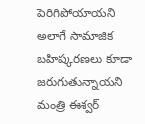పెరిగిపోయాయని అలాగే సామాజిక బహిష్కరణలు కూడా జరుగుతున్నాయని మంత్రి ఈశ్వర్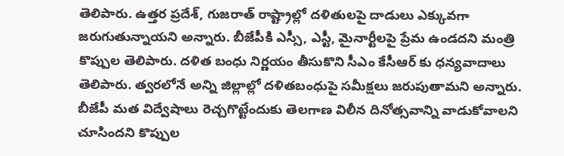తెలిపారు. ఉత్తర ప్రదేశ్, గుజరాత్ రాష్ట్రాల్లో దళితులపై దాడులు ఎక్కువగా జరుగుతున్నాయని అన్నారు. బీజేపీకి ఎస్సీ, ఎస్టీ, మైనార్టీలపై ప్రేమ ఉండదని మంత్రి కొప్పుల తెలిపారు. దళిత బంధు నిర్ణయం తీసుకొని సీఎం కేసీఆర్ కు ధన్యవాదాలు తెలిపారు. త్వరలోనే అన్ని జిల్లాల్లో దళితబంధుపై సమీక్షలు జరుపుతామని అన్నారు. బీజేపీ మత విద్వేషాలు రెచ్చగొట్టేందుకు తెలగాణ విలీన దినోత్సవాన్ని వాడుకోవాలని చూసిందని కొప్పుల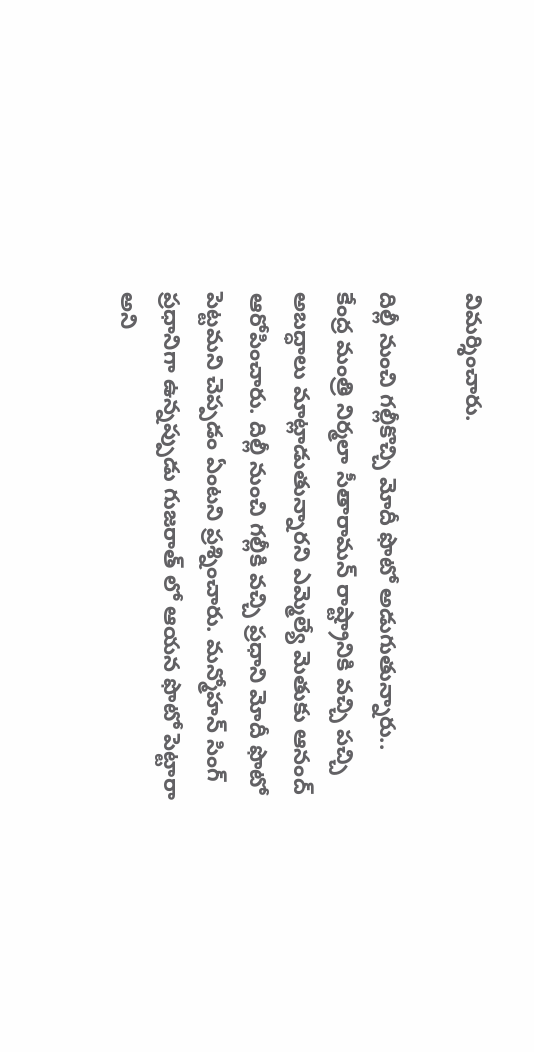విమర్శించారు.

దిల్లీ నుంచి గల్లీకొచ్చి మోదీ ఫొటో అడుగుతున్నారు..
కేంద్ర మంత్రి నిర్మలా సీతారామన్ రాష్ట్రానికి వచ్చి పచ్చి అబద్ధాలు మాట్లాడుతున్నారని ఎమ్మెల్యే మెతుకు ఆనంద్ ఆరోపించారు. దిల్లీ నుంచి గల్లీకి వచ్చి ప్రధాని మోదీ ఫొటో పెట్టమని చెప్పడం ఏంటని ప్రశ్నించారు. మన్మోహన్ సింగ్ ప్రధానిగా ఉన్నప్పుడు గుజరాత్ లో ఆయన ఫొటో పెట్టారా అని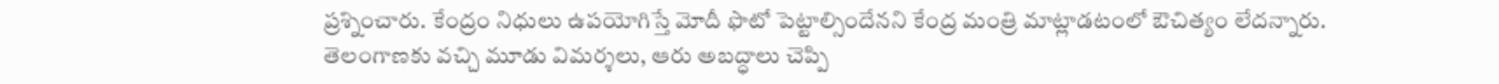ప్రశ్నించారు. కేంద్రం నిధులు ఉపయోగిస్తే మోదీ ఫొటో పెట్టాల్సిందేనని కేంద్ర మంత్రి మాట్లాడటంలో ఔచిత్యం లేదన్నారు. తెలంగాణకు వచ్చి మూడు విమర్శలు, ఆరు అబద్ధాలు చెప్పి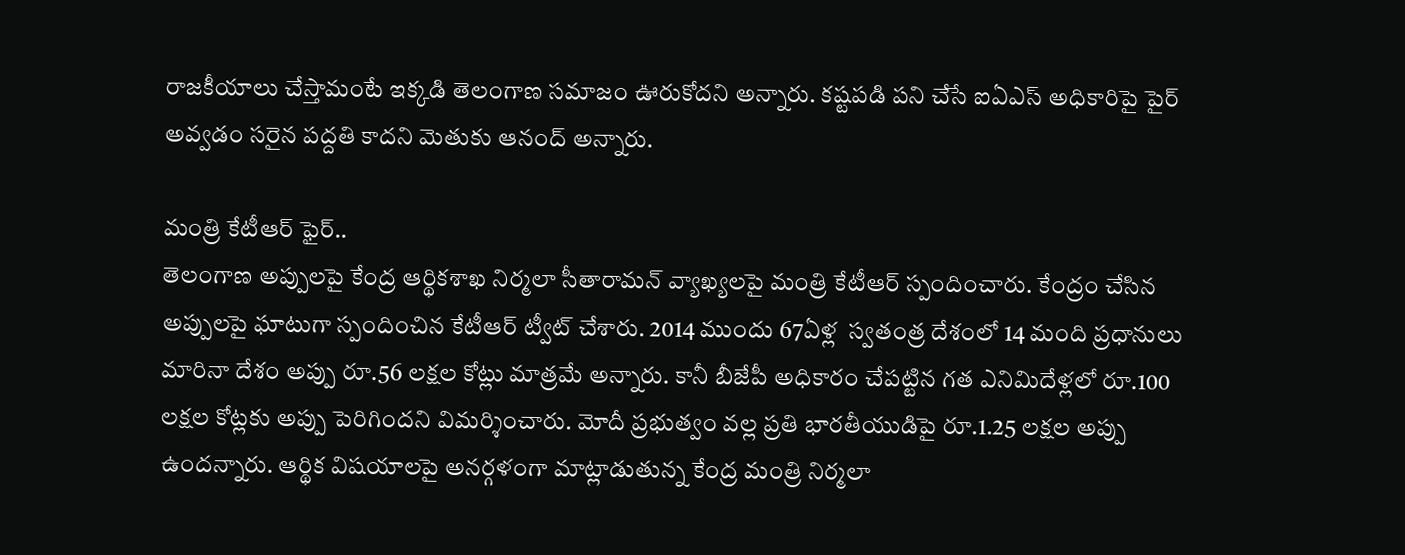రాజకీయాలు చేస్తామంటే ఇక్కడి తెలంగాణ సమాజం ఊరుకోదని అన్నారు. కష్టపడి పని చేసే ఐఏఎస్ అధికారిపై పైర్ అవ్వడం సరైన పద్దతి కాదని మెతుకు ఆనంద్ అన్నారు.

మంత్రి కేటీఆర్ ఫైర్..
తెలంగాణ అప్పులపై కేంద్ర ఆర్థికశాఖ నిర్మలా సీతారామన్ వ్యాఖ్యలపై మంత్రి కేటీఆర్ స్పందించారు. కేంద్రం చేసిన అప్పులపై ఘాటుగా స్పందించిన కేటీఆర్ ట్వీట్ చేశారు. 2014 ముందు 67ఏళ్ల  స్వతంత్ర దేశంలో 14 మంది ప్రధానులు మారినా దేశం అప్పు రూ.56 లక్షల కోట్లు మాత్రమే అన్నారు. కానీ బీజేపీ అధికారం చేపట్టిన గత ఎనిమిదేళ్లలో రూ.100 లక్షల కోట్లకు అప్పు పెరిగిందని విమర్శించారు. మోదీ ప్రభుత్వం వల్ల ప్రతి భారతీయుడిపై రూ.1.25 లక్షల అప్పు ఉందన్నారు. ఆర్థిక విషయాలపై అనర్గళంగా మాట్లాడుతున్న కేంద్ర మంత్రి నిర్మలా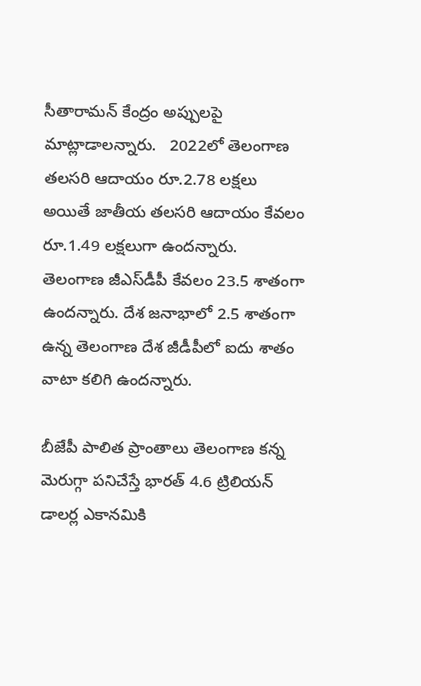సీతారామన్ కేంద్రం అప్పులపై మాట్లాడాలన్నారు.   2022లో తెలంగాణ తలసరి ఆదాయం రూ.2.78 లక్షలు అయితే జాతీయ తలసరి ఆదాయం కేవలం రూ.1.49 లక్షలుగా ఉందన్నారు.  తెలంగాణ జీఎస్‌డీపీ కేవలం 23.5 శాతంగా ఉందన్నారు. దేశ జనాభాలో 2.5 శాతంగా ఉన్న తెలంగాణ దేశ జీడీపీలో ఐదు శాతం వాటా కలిగి ఉందన్నారు.

బీజేపీ పాలిత ప్రాంతాలు తెలంగాణ కన్న మెరుగ్గా పనిచేస్తే భారత్‌ 4.6 ట్రిలియన్‌ డాలర్ల ఎకానమికి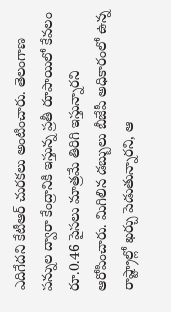ఎదిగేదని కేటీఆర్‌ చురకలు అంటించారు. తెలంగాణ పన్నుల ద్వారా కేంద్రానికి ఇస్తున్న ప్రతీ రూపాయిలో కేవలం రూ.0.46 పైసలు మాత్రమే తిరిగి ఇస్తున్నారని ఆరోపించారు. మిగిలిన డబ్బులు బీజేపీ అధికారంలో ఉన్న రాష్ట్రాల్లో ఖర్చు పెడుతున్నారని, ఆ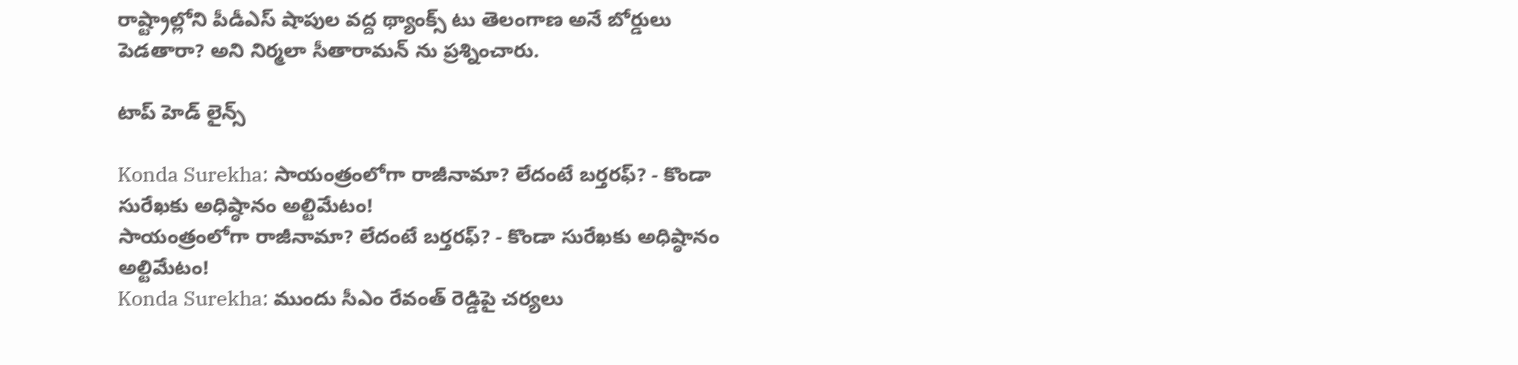రాష్ట్రాల్లోని పీడీఎస్ షాపుల వద్ద థ్యాంక్స్ టు తెలంగాణ అనే బోర్డులు పెడతారా? అని నిర్మలా సీతారామన్ ను ప్రశ్నించారు.

టాప్ హెడ్ లైన్స్

Konda Surekha: సాయంత్రంలోగా రాజీనామా? లేదంటే బర్తరఫ్? - కొండా సురేఖకు అధిష్ఠానం అల్టిమేటం!
సాయంత్రంలోగా రాజీనామా? లేదంటే బర్తరఫ్? - కొండా సురేఖకు అధిష్ఠానం అల్టిమేటం!
Konda Surekha: ముందు సీఎం రేవంత్ రెడ్డిపై చర్యలు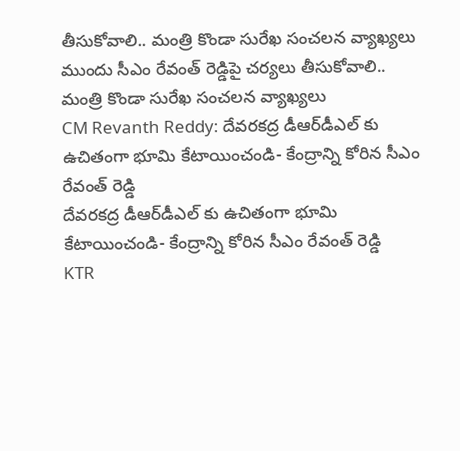తీసుకోవాలి.. మంత్రి కొండా సురేఖ సంచలన వ్యాఖ్యలు
ముందు సీఎం రేవంత్ రెడ్డిపై చర్యలు తీసుకోవాలి.. మంత్రి కొండా సురేఖ సంచలన వ్యాఖ్యలు
CM Revanth Reddy: దేవ‌ర‌క‌ద్ర డీఆర్‌డీఎల్ కు ఉచితంగా భూమి కేటాయించండి- కేంద్రాన్ని కోరిన సీఎం రేవంత్ రెడ్డి
దేవ‌ర‌క‌ద్ర డీఆర్‌డీఎల్ కు ఉచితంగా భూమి కేటాయించండి- కేంద్రాన్ని కోరిన సీఎం రేవంత్ రెడ్డి
KTR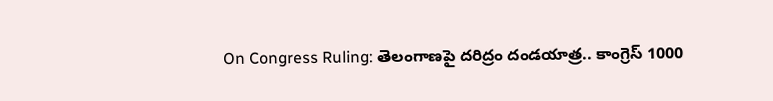On Congress Ruling: తెలంగాణపై దరిద్రం దండయాత్ర.. కాంగ్రెస్ 1000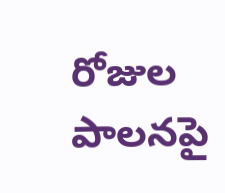రోజుల పాలనపై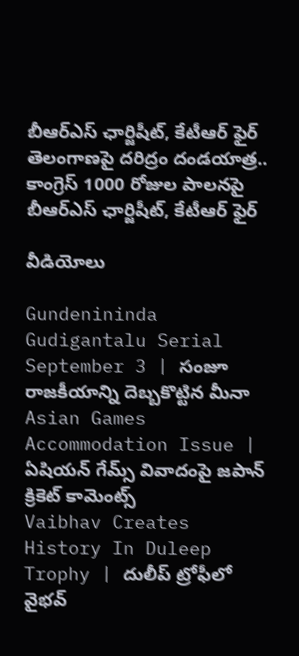బీఆర్ఎస్ ఛార్జిషీట్, కేటీఆర్ ఫైర్
తెలంగాణపై దరిద్రం దండయాత్ర.. కాంగ్రెస్ 1000 రోజుల పాలనపై బీఆర్ఎస్ ఛార్జిషీట్, కేటీఆర్ ఫైర్

వీడియోలు

Gundenininda Gudigantalu Serial September 3 | సంజూ రాజకీయాన్ని దెబ్బకొట్టిన మీనా
Asian Games Accommodation Issue | ఏషియన్ గేమ్స్‌ వివాదంపై జపాన్ క్రికెట్ కామెంట్స్
Vaibhav Creates History In Duleep Trophy | దులీప్ ట్రోఫీలో వైభవ్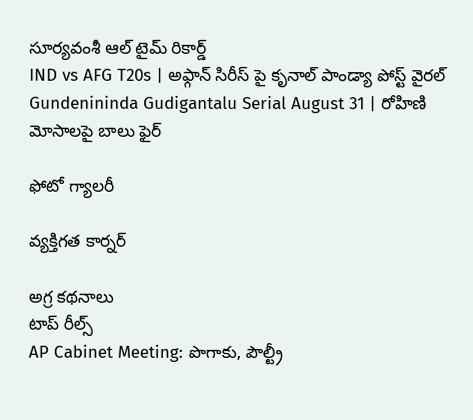సూర్యవంశీ ఆల్ టైమ్ రికార్డ్
IND vs AFG T20s | అఫ్గాన్‌ సిరీస్‌ పై కృనాల్ పాండ్యా పోస్ట్ వైరల్
Gundenininda Gudigantalu Serial August 31 | రోహిణి మోసాలపై బాలు ఫైర్

ఫోటో గ్యాలరీ

వ్యక్తిగత కార్నర్

అగ్ర కథనాలు
టాప్ రీల్స్
AP Cabinet Meeting: పొగాకు, పౌల్ట్రీ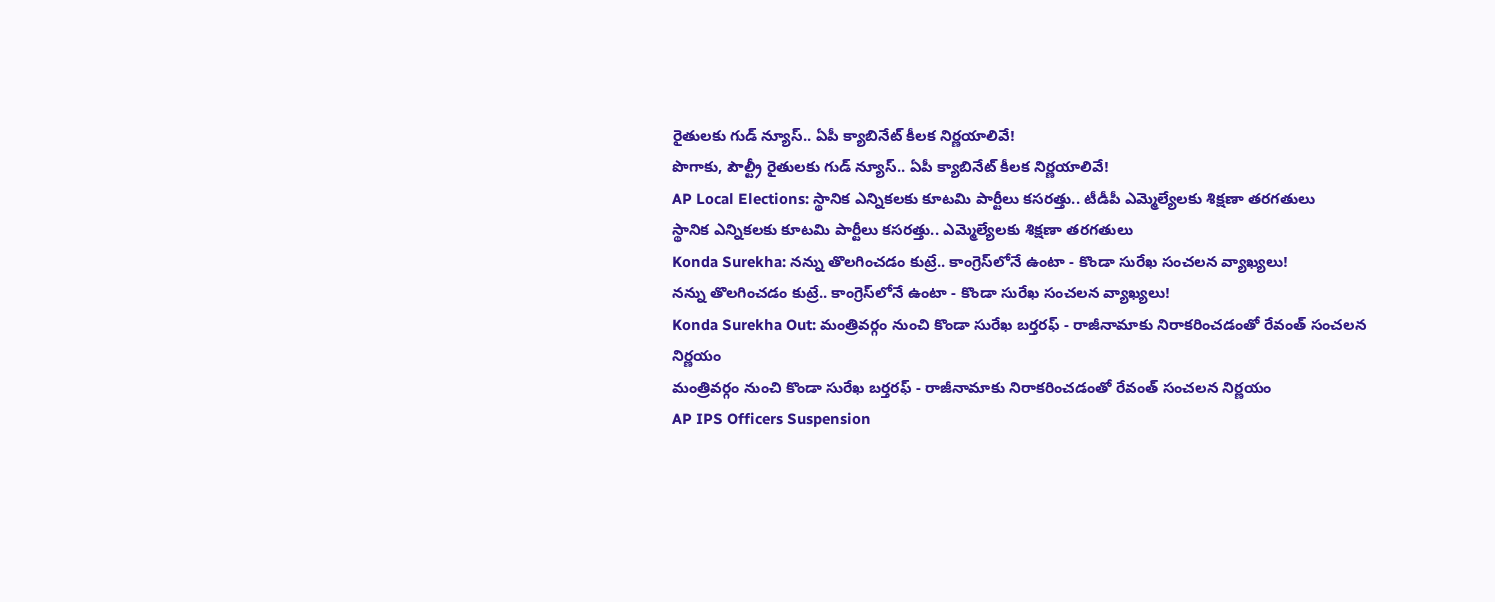రైతులకు గుడ్ న్యూస్.. ఏపీ క్యాబినేట్ కీలక నిర్ణయాలివే!
పొగాకు, పౌల్ట్రీ రైతులకు గుడ్ న్యూస్.. ఏపీ క్యాబినేట్ కీలక నిర్ణయాలివే!
AP Local Elections: స్థానిక ఎన్నికలకు కూటమి పార్టీలు కసరత్తు.. టీడీపీ ఎమ్మెల్యేలకు శిక్షణా తరగతులు
స్థానిక ఎన్నికలకు కూటమి పార్టీలు కసరత్తు.. ఎమ్మెల్యేలకు శిక్షణా తరగతులు
Konda Surekha: నన్ను తొలగించడం కుట్రే.. కాంగ్రెస్‌లోనే ఉంటా - కొండా సురేఖ సంచలన వ్యాఖ్యలు!
నన్ను తొలగించడం కుట్రే.. కాంగ్రెస్‌లోనే ఉంటా - కొండా సురేఖ సంచలన వ్యాఖ్యలు!
Konda Surekha Out: మంత్రివర్గం నుంచి కొండా సురేఖ బర్తరఫ్ - రాజీనామాకు నిరాకరించడంతో రేవంత్ సంచలన నిర్ణయం
మంత్రివర్గం నుంచి కొండా సురేఖ బర్తరఫ్ - రాజీనామాకు నిరాకరించడంతో రేవంత్ సంచలన నిర్ణయం
AP IPS Officers Suspension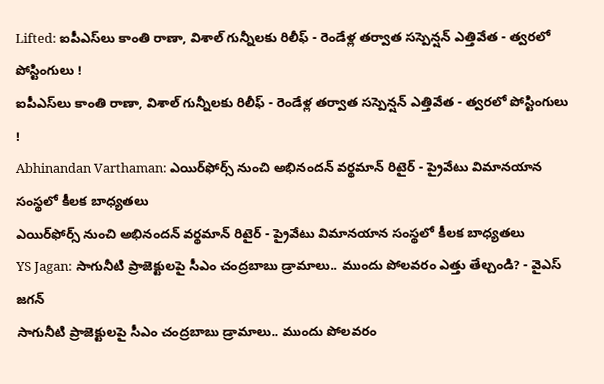Lifted: ఐపీఎస్‌లు కాంతి రాణా, విశాల్ గున్నీలకు రిలీఫ్ - రెండేళ్ల తర్వాత సస్పెన్షన్ ఎత్తివేత - త్వరలో పోస్టింగులు !
ఐపీఎస్‌లు కాంతి రాణా, విశాల్ గున్నీలకు రిలీఫ్ - రెండేళ్ల తర్వాత సస్పెన్షన్ ఎత్తివేత - త్వరలో పోస్టింగులు !
Abhinandan Varthaman: ఎయిర్‌ఫోర్స్ నుంచి అభినందన్ వర్థమాన్ రిటైర్ - ప్రైవేటు విమానయాన సంస్థలో కీలక బాధ్యతలు
ఎయిర్‌ఫోర్స్ నుంచి అభినందన్ వర్థమాన్ రిటైర్ - ప్రైవేటు విమానయాన సంస్థలో కీలక బాధ్యతలు
YS Jagan: సాగునీటి ప్రాజెక్టులపై సీఎం చంద్రబాబు డ్రామాలు.. ముందు పోలవరం ఎత్తు తేల్చండి? - వైఎస్ జగన్
సాగునీటి ప్రాజెక్టులపై సీఎం చంద్రబాబు డ్రామాలు.. ముందు పోలవరం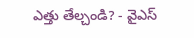ఎత్తు తేల్చండి? - వైఎస్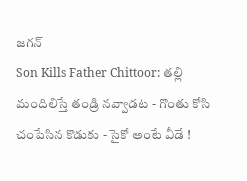జగన్
Son Kills Father Chittoor: తల్లి మందిలిస్తే తండ్రి నవ్వాడట - గొంతు కోసి చంపేసిన కొడుకు - సైకో అంటే వీడే !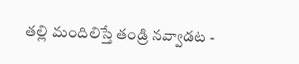తల్లి మందిలిస్తే తండ్రి నవ్వాడట -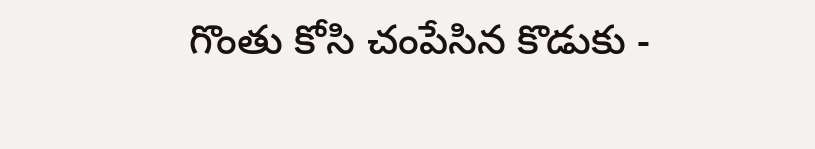గొంతు కోసి చంపేసిన కొడుకు -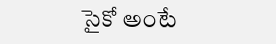సైకో అంటే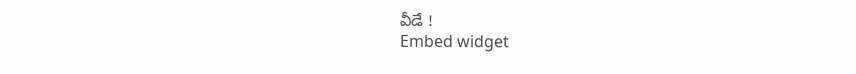వీడే !
Embed widget